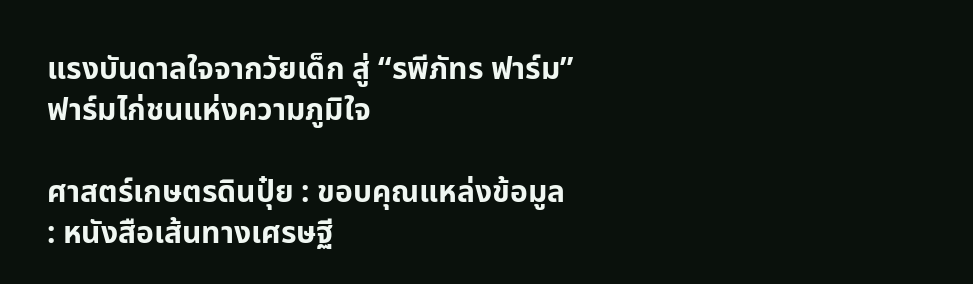แรงบันดาลใจจากวัยเด็ก สู่ “รพีภัทร ฟาร์ม” ฟาร์มไก่ชนแห่งความภูมิใจ

ศาสตร์เกษตรดินปุ๋ย : ขอบคุณแหล่งข้อมูล : หนังสือเส้นทางเศรษฐี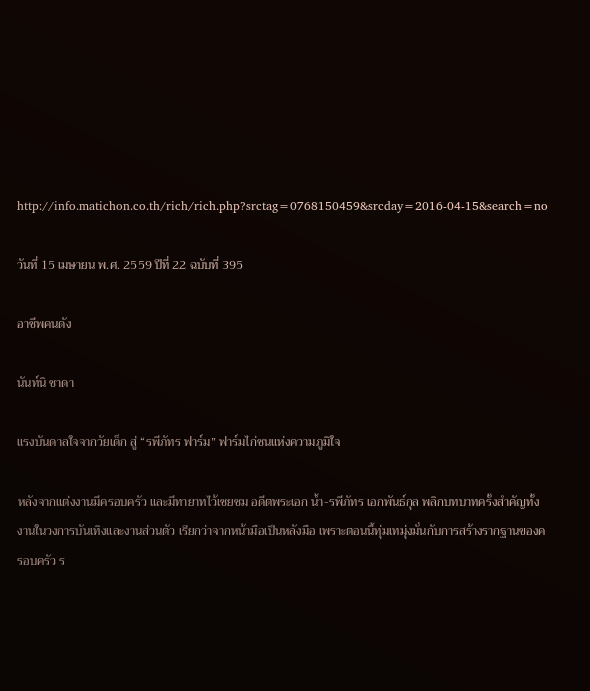http://info.matichon.co.th/rich/rich.php?srctag=0768150459&srcday=2016-04-15&search=no

วันที่ 15 เมษายน พ.ศ. 2559 ปีที่ 22 ฉบับที่ 395

อาชีพคนดัง

นันท์นิ ชาดา

แรงบันดาลใจจากวัยเด็ก สู่ “รพีภัทร ฟาร์ม” ฟาร์มไก่ชนแห่งความภูมิใจ

หลังจากแต่งงานมีครอบครัว และมีทายาทไว้เชยชม อดีตพระเอก น้ำ-รพีภัทร เอกพันธ์กุล พลิกบทบาทครั้งสำคัญทั้งงานในวงการบันเทิงและงานส่วนตัว เรียกว่าจากหน้ามือเป็นหลังมือ เพราะตอนนี้ทุ่มเทมุ่งมั่นกับการสร้างรากฐานของครอบครัว ร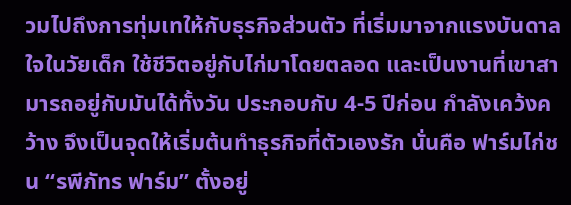วมไปถึงการทุ่มเทให้กับธุรกิจส่วนตัว ที่เริ่มมาจากแรงบันดาลใจในวัยเด็ก ใช้ชีวิตอยู่กับไก่มาโดยตลอด และเป็นงานที่เขาสามารถอยู่กับมันได้ทั้งวัน ประกอบกับ 4-5 ปีก่อน กำลังเคว้งคว้าง จึงเป็นจุดให้เริ่มต้นทำธุรกิจที่ตัวเองรัก นั่นคือ ฟาร์มไก่ชน “รพีภัทร ฟาร์ม” ตั้งอยู่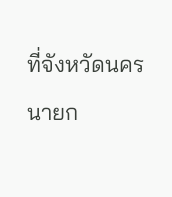ที่จังหวัดนครนายก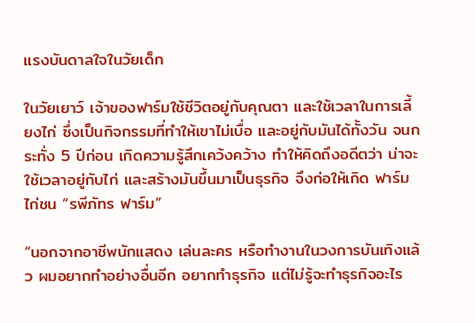แรงบันดาลใจในวัยเด็ก

ในวัยเยาว์ เจ้าของฟาร์มใช้ชีวิตอยู่กับคุณตา และใช้เวลาในการเลี้ยงไก่ ซึ่งเป็นกิจกรรมที่ทำให้เขาไม่เบื่อ และอยู่กับมันได้ทั้งวัน จนกระทั่ง 5 ปีก่อน เกิดความรู้สึกเคว้งคว้าง ทำให้คิดถึงอดีตว่า น่าจะใช้เวลาอยู่กับไก่ และสร้างมันขึ้นมาเป็นธุรกิจ จึงก่อให้เกิด ฟาร์มไก่ชน “รพีภัทร ฟาร์ม”

“นอกจากอาชีพนักแสดง เล่นละคร หรือทำงานในวงการบันเทิงแล้ว ผมอยากทำอย่างอื่นอีก อยากทำธุรกิจ แต่ไม่รู้จะทำธุรกิจอะไร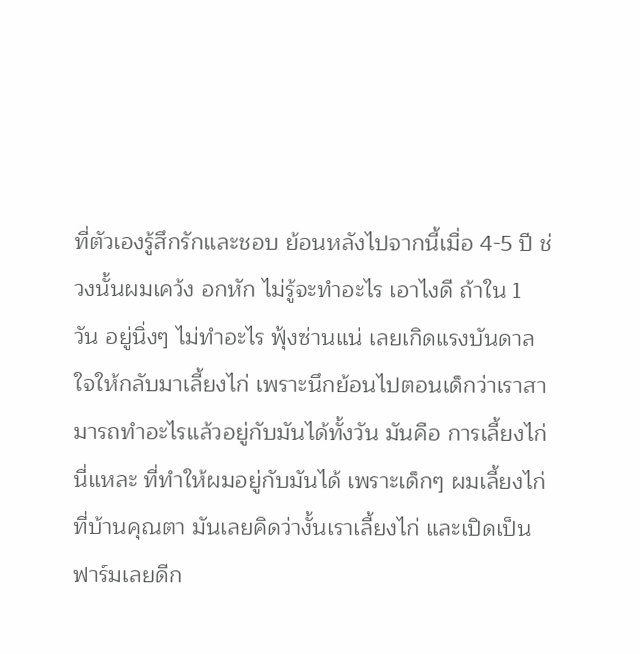ที่ตัวเองรู้สึกรักและชอบ ย้อนหลังไปจากนี้เมื่อ 4-5 ปี ช่วงนั้นผมเคว้ง อกหัก ไม่รู้จะทำอะไร เอาไงดี ถ้าใน 1 วัน อยู่นิ่งๆ ไม่ทำอะไร ฟุ้งซ่านแน่ เลยเกิดแรงบันดาลใจให้กลับมาเลี้ยงไก่ เพราะนึกย้อนไปตอนเด็กว่าเราสามารถทำอะไรแล้วอยู่กับมันได้ทั้งวัน มันคือ การเลี้ยงไก่นี่แหละ ที่ทำให้ผมอยู่กับมันได้ เพราะเด็กๆ ผมเลี้ยงไก่ที่บ้านคุณตา มันเลยคิดว่างั้นเราเลี้ยงไก่ และเปิดเป็นฟาร์มเลยดีก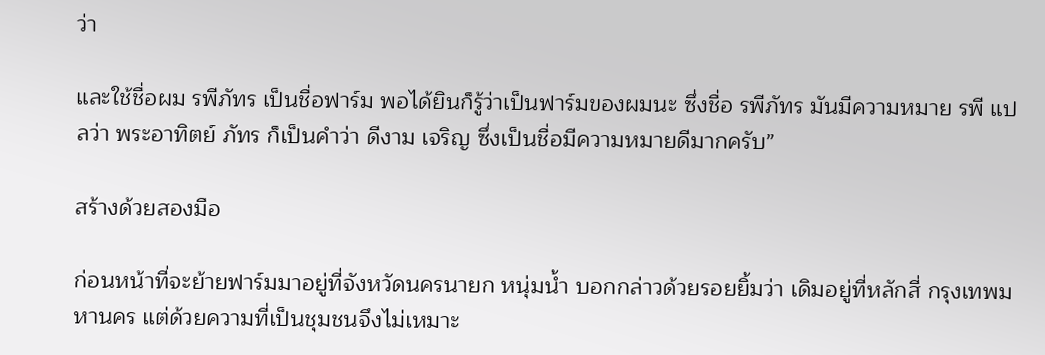ว่า

และใช้ชื่อผม รพีภัทร เป็นชื่อฟาร์ม พอได้ยินก็รู้ว่าเป็นฟาร์มของผมนะ ซึ่งชื่อ รพีภัทร มันมีความหมาย รพี แปลว่า พระอาทิตย์ ภัทร ก็เป็นคำว่า ดีงาม เจริญ ซึ่งเป็นชื่อมีความหมายดีมากครับ”

สร้างด้วยสองมือ

ก่อนหน้าที่จะย้ายฟาร์มมาอยู่ที่จังหวัดนครนายก หนุ่มน้ำ บอกกล่าวด้วยรอยยิ้มว่า เดิมอยู่ที่หลักสี่ กรุงเทพมหานคร แต่ด้วยความที่เป็นชุมชนจึงไม่เหมาะ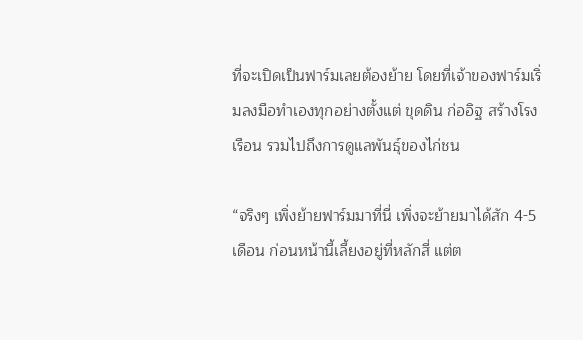ที่จะเปิดเป็นฟาร์มเลยต้องย้าย โดยที่เจ้าของฟาร์มเริ่มลงมือทำเองทุกอย่างตั้งแต่ ขุดดิน ก่ออิฐ สร้างโรงเรือน รวมไปถึงการดูแลพันธุ์ของไก่ชน

“จริงๆ เพิ่งย้ายฟาร์มมาที่นี่ เพิ่งจะย้ายมาได้สัก 4-5 เดือน ก่อนหน้านี้เลี้ยงอยู่ที่หลักสี่ แต่ต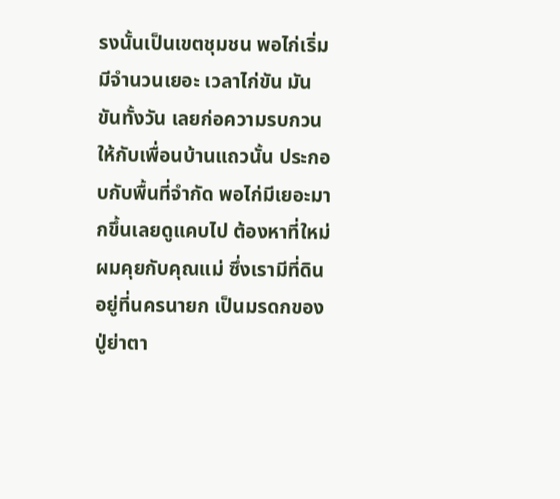รงนั้นเป็นเขตชุมชน พอไก่เริ่มมีจำนวนเยอะ เวลาไก่ขัน มันขันทั้งวัน เลยก่อความรบกวนให้กับเพื่อนบ้านแถวนั้น ประกอบกับพื้นที่จำกัด พอไก่มีเยอะมากขึ้นเลยดูแคบไป ต้องหาที่ใหม่ ผมคุยกับคุณแม่ ซึ่งเรามีที่ดินอยู่ที่นครนายก เป็นมรดกของปู่ย่าตา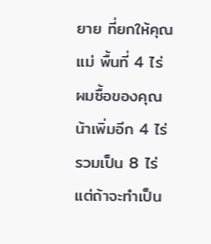ยาย ที่ยกให้คุณแม่ พื้นที่ 4 ไร่ ผมซื้อของคุณน้าเพิ่มอีก 4 ไร่ รวมเป็น 8 ไร่ แต่ถ้าจะทำเป็น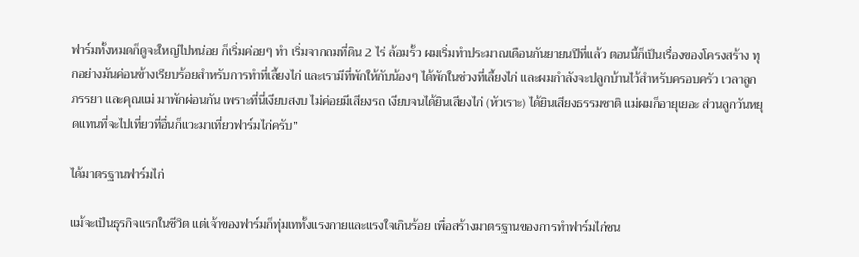ฟาร์มทั้งหมดก็ดูจะใหญ่ไปหน่อย ก็เริ่มค่อยๆ ทำ เริ่มจากถมที่ดิน 2 ไร่ ล้อมรั้ว ผมเริ่มทำประมาณเดือนกันยายนปีที่แล้ว ตอนนี้ก็เป็นเรื่องของโครงสร้าง ทุกอย่างมันค่อนข้างเรียบร้อยสำหรับการทำที่เลี้ยงไก่ และเรามีที่พักให้กับน้องๆ ได้พักในช่วงที่เลี้ยงไก่ และผมกำลังจะปลูกบ้านไว้สำหรับครอบครัว เวลาลูก ภรรยา และคุณแม่ มาพักผ่อนกัน เพราะที่นี่เงียบสงบ ไม่ค่อยมีเสียงรถ เงียบจนได้ยินเสียงไก่ (หัวเราะ) ได้ยินเสียงธรรมชาติ แม่ผมก็อายุเยอะ ส่วนลูกวันหยุดแทนที่จะไปเที่ยวที่อื่นก็แวะมาเที่ยวฟาร์มไก่ครับ”

ได้มาตรฐานฟาร์มไก่

แม้จะเป็นธุรกิจแรกในชีวิต แต่เจ้าของฟาร์มก็ทุ่มเททั้งแรงกายและแรงใจเกินร้อย เพื่อสร้างมาตรฐานของการทำฟาร์มไก่ชน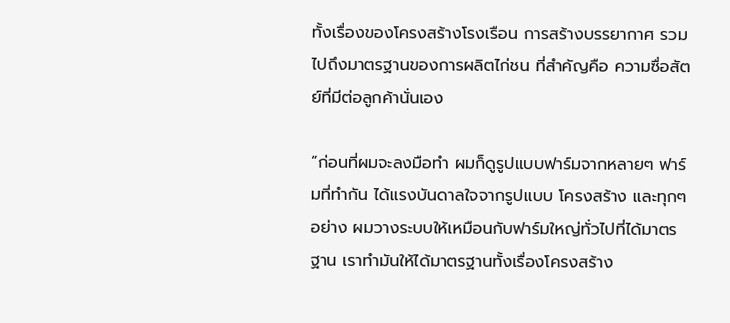ทั้งเรื่องของโครงสร้างโรงเรือน การสร้างบรรยากาศ รวมไปถึงมาตรฐานของการผลิตไก่ชน ที่สำคัญคือ ความซื่อสัตย์ที่มีต่อลูกค้านั่นเอง

“ก่อนที่ผมจะลงมือทำ ผมก็ดูรูปแบบฟาร์มจากหลายๆ ฟาร์มที่ทำกัน ได้แรงบันดาลใจจากรูปแบบ โครงสร้าง และทุกๆ อย่าง ผมวางระบบให้เหมือนกับฟาร์มใหญ่ทั่วไปที่ได้มาตรฐาน เราทำมันให้ได้มาตรฐานทั้งเรื่องโครงสร้าง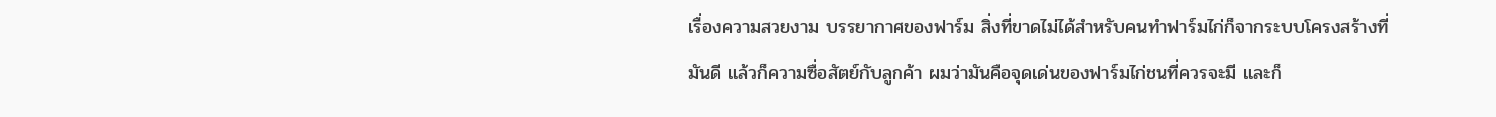เรื่องความสวยงาม บรรยากาศของฟาร์ม สิ่งที่ขาดไม่ได้สำหรับคนทำฟาร์มไก่ก็จากระบบโครงสร้างที่มันดี แล้วก็ความซื่อสัตย์กับลูกค้า ผมว่ามันคือจุดเด่นของฟาร์มไก่ชนที่ควรจะมี และก็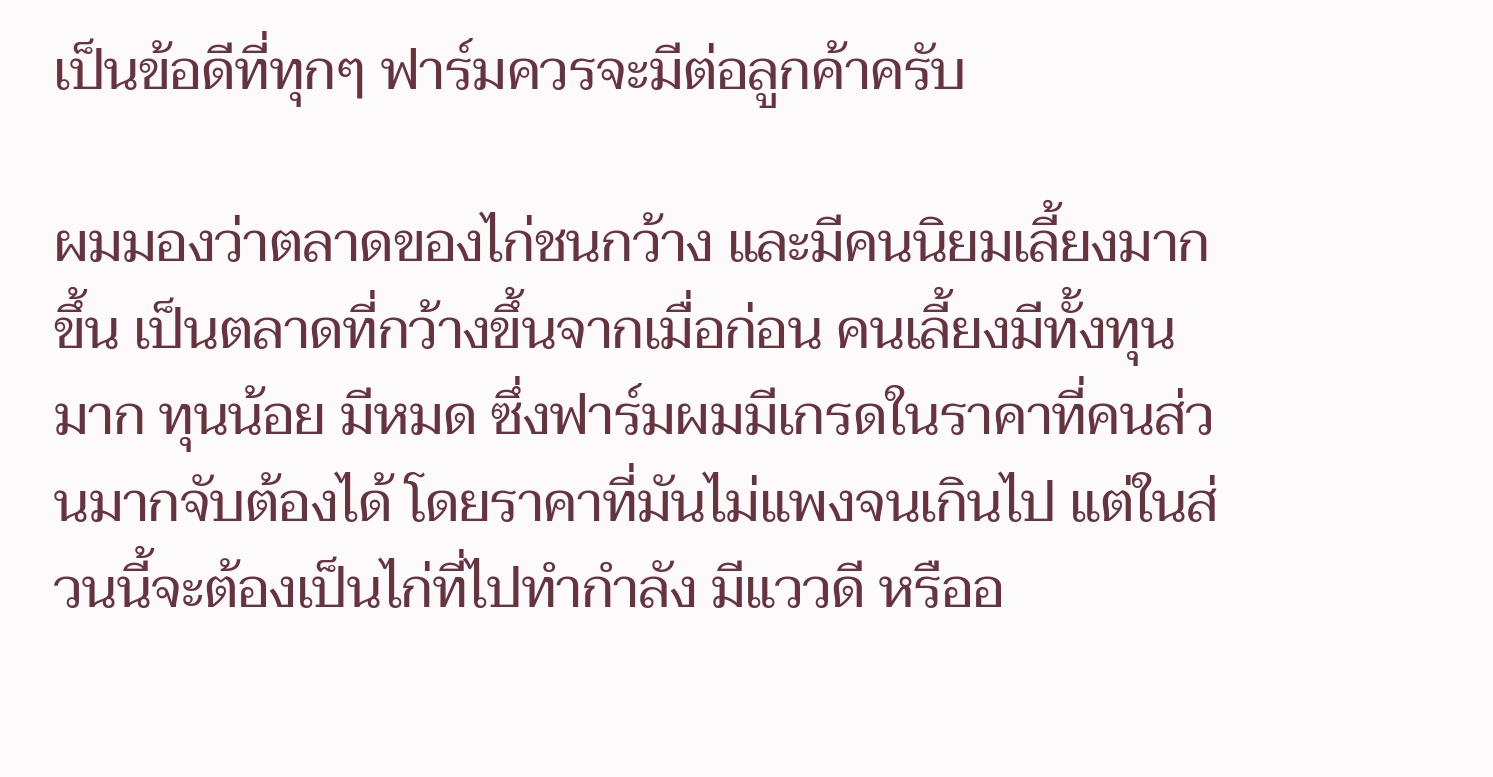เป็นข้อดีที่ทุกๆ ฟาร์มควรจะมีต่อลูกค้าครับ

ผมมองว่าตลาดของไก่ชนกว้าง และมีคนนิยมเลี้ยงมากขึ้น เป็นตลาดที่กว้างขึ้นจากเมื่อก่อน คนเลี้ยงมีทั้งทุนมาก ทุนน้อย มีหมด ซึ่งฟาร์มผมมีเกรดในราคาที่คนส่วนมากจับต้องได้ โดยราคาที่มันไม่แพงจนเกินไป แต่ในส่วนนี้จะต้องเป็นไก่ที่ไปทำกำลัง มีแววดี หรืออ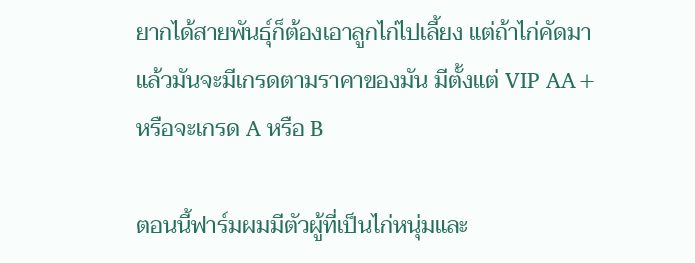ยากได้สายพันธุ์ก็ต้องเอาลูกไก่ไปเลี้ยง แต่ถ้าไก่คัดมาแล้วมันจะมีเกรดตามราคาของมัน มีตั้งแต่ VIP AA+ หรือจะเกรด A หรือ B

ตอนนี้ฟาร์มผมมีตัวผู้ที่เป็นไก่หนุ่มและ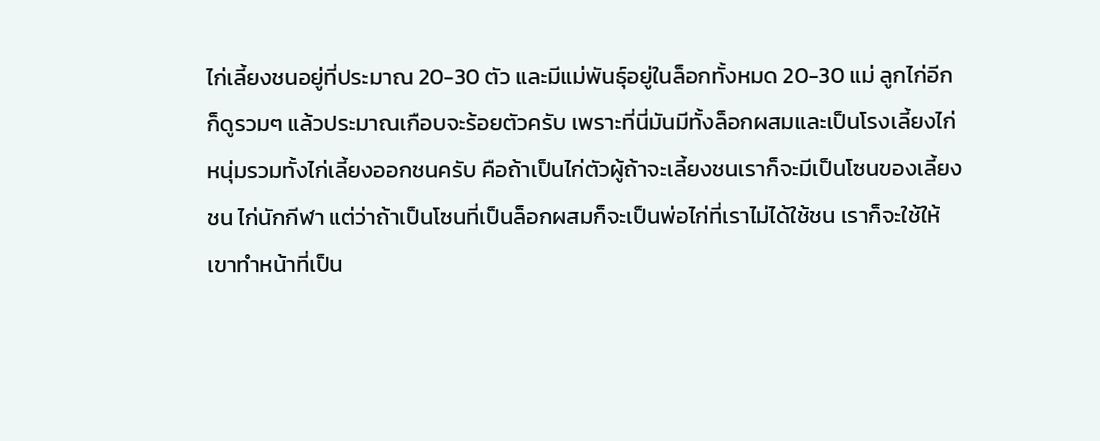ไก่เลี้ยงชนอยู่ที่ประมาณ 20-30 ตัว และมีแม่พันธุ์อยู่ในล็อกทั้งหมด 20-30 แม่ ลูกไก่อีก ก็ดูรวมๆ แล้วประมาณเกือบจะร้อยตัวครับ เพราะที่นี่มันมีทั้งล็อกผสมและเป็นโรงเลี้ยงไก่หนุ่มรวมทั้งไก่เลี้ยงออกชนครับ คือถ้าเป็นไก่ตัวผู้ถ้าจะเลี้ยงชนเราก็จะมีเป็นโซนของเลี้ยงชน ไก่นักกีฬา แต่ว่าถ้าเป็นโซนที่เป็นล็อกผสมก็จะเป็นพ่อไก่ที่เราไม่ได้ใช้ชน เราก็จะใช้ให้เขาทำหน้าที่เป็น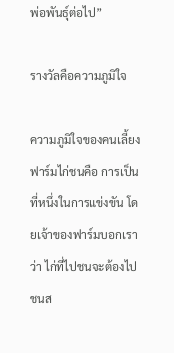พ่อพันธุ์ต่อไป”

รางวัลคือความภูมิใจ

ความภูมิใจของคนเลี้ยงฟาร์มไก่ชนคือ การเป็นที่หนึ่งในการแข่งขัน โดยเจ้าของฟาร์มบอกเราว่า ไก่ที่ไปชนจะต้องไปชนส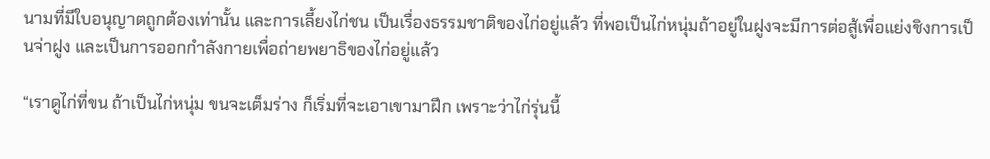นามที่มีใบอนุญาตถูกต้องเท่านั้น และการเลี้ยงไก่ชน เป็นเรื่องธรรมชาติของไก่อยู่แล้ว ที่พอเป็นไก่หนุ่มถ้าอยู่ในฝูงจะมีการต่อสู้เพื่อแย่งชิงการเป็นจ่าฝูง และเป็นการออกกำลังกายเพื่อถ่ายพยาธิของไก่อยู่แล้ว

“เราดูไก่ที่ขน ถ้าเป็นไก่หนุ่ม ขนจะเต็มร่าง ก็เริ่มที่จะเอาเขามาฝึก เพราะว่าไก่รุ่นนี้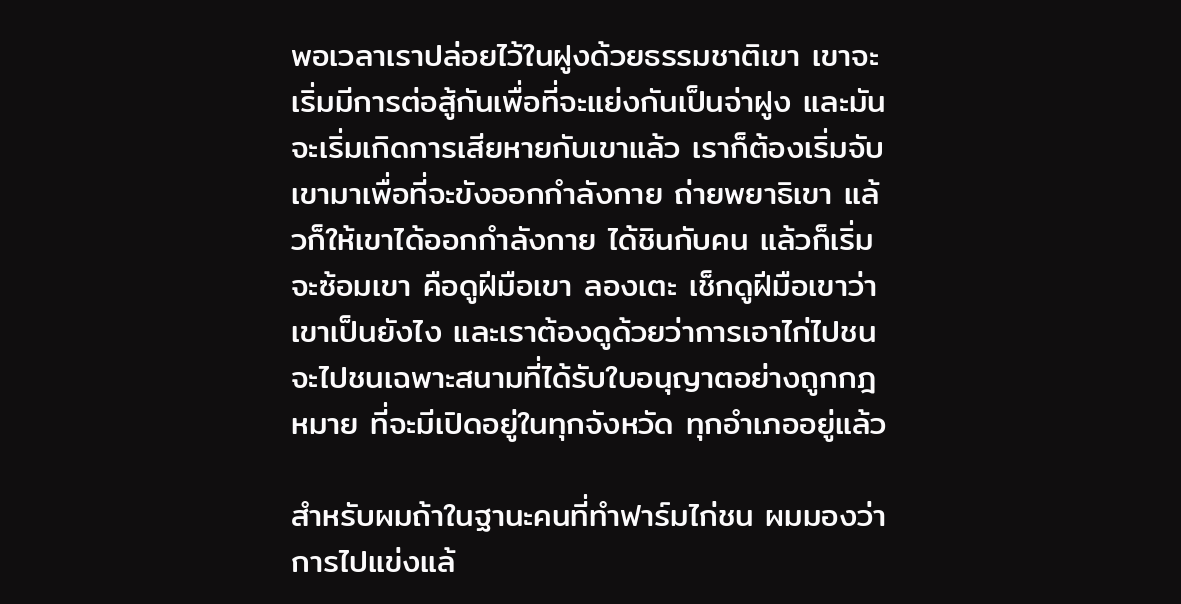พอเวลาเราปล่อยไว้ในฝูงด้วยธรรมชาติเขา เขาจะเริ่มมีการต่อสู้กันเพื่อที่จะแย่งกันเป็นจ่าฝูง และมันจะเริ่มเกิดการเสียหายกับเขาแล้ว เราก็ต้องเริ่มจับเขามาเพื่อที่จะขังออกกำลังกาย ถ่ายพยาธิเขา แล้วก็ให้เขาได้ออกกำลังกาย ได้ชินกับคน แล้วก็เริ่มจะซ้อมเขา คือดูฝีมือเขา ลองเตะ เช็กดูฝีมือเขาว่าเขาเป็นยังไง และเราต้องดูด้วยว่าการเอาไก่ไปชนจะไปชนเฉพาะสนามที่ได้รับใบอนุญาตอย่างถูกกฎหมาย ที่จะมีเปิดอยู่ในทุกจังหวัด ทุกอำเภออยู่แล้ว

สำหรับผมถ้าในฐานะคนที่ทำฟาร์มไก่ชน ผมมองว่าการไปแข่งแล้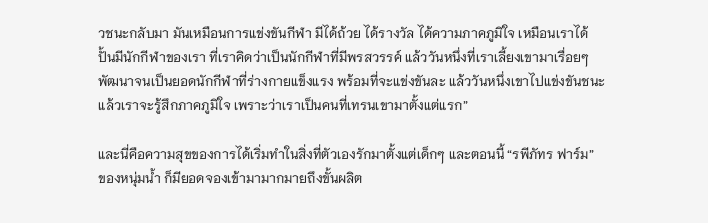วชนะกลับมา มันเหมือนการแข่งขันกีฬา มีได้ถ้วย ได้รางวัล ได้ความภาคภูมิใจ เหมือนเราได้ปั้นมีนักกีฬาของเรา ที่เราคิดว่าเป็นนักกีฬาที่มีพรสวรรค์ แล้ววันหนึ่งที่เราเลี้ยงเขามาเรื่อยๆ พัฒนาจนเป็นยอดนักกีฬาที่ร่างกายแข็งแรง พร้อมที่จะแข่งขันละ แล้ววันหนึ่งเขาไปแข่งขันชนะแล้วเราจะรู้สึกภาคภูมิใจ เพราะว่าเราเป็นคนที่เทรนเขามาตั้งแต่แรก”

และนี่คือความสุขของการได้เริ่มทำในสิ่งที่ตัวเองรักมาตั้งแต่เด็กๆ และตอนนี้ “รพีภัทร ฟาร์ม” ของหนุ่มน้ำ ก็มียอดจองเข้ามามากมายถึงขั้นผลิต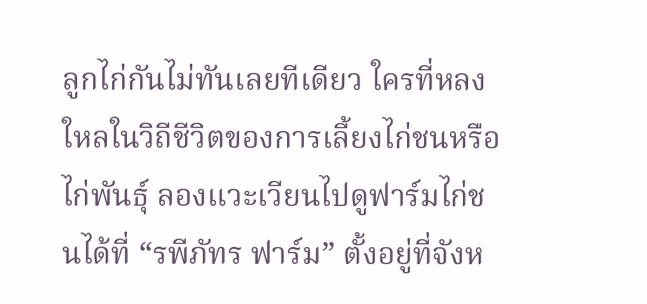ลูกไก่กันไม่ทันเลยทีเดียว ใครที่หลงใหลในวิถีชีวิตของการเลี้ยงไก่ชนหรือไก่พันธุ์ ลองแวะเวียนไปดูฟาร์มไก่ชนได้ที่ “รพีภัทร ฟาร์ม” ตั้งอยู่ที่จังห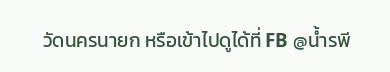วัดนครนายก หรือเข้าไปดูได้ที่ FB @น้ำรพี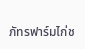ภัทรฟาร์มไก่ช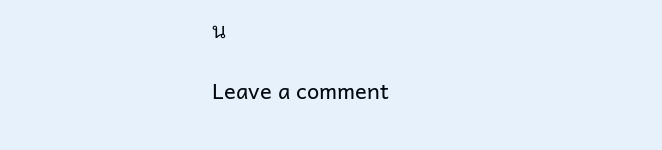น

Leave a comment